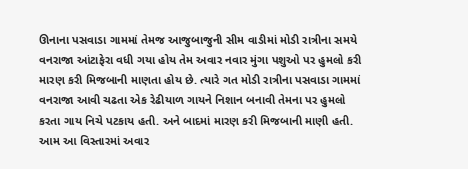ઊનાના પસવાડા ગામમાં તેમજ આજુબાજુની સીમ વાડીમાં મોડી રાત્રીના સમયે વનરાજા આંટાફેરા વધી ગયા હોય તેમ અવાર નવાર મુંગા પશુઓ પર હુમલો કરી મારણ કરી મિજબાની માણતા હોય છે. ત્યારે ગત મોડી રાત્રીના પસવાડા ગામમાં વનરાજા આવી ચઢતા એક રેઢીયાળ ગાયને નિશાન બનાવી તેમના પર હુમલો કરતા ગાય નિચે પટકાય હતી. અને બાદમાં મારણ કરી મિજબાની માણી હતી. આમ આ વિસ્તારમાં અવાર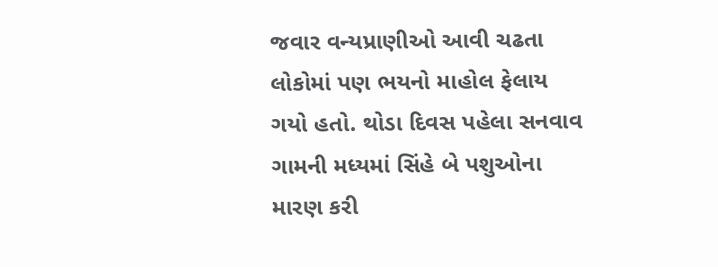જવાર વન્યપ્રાણીઓ આવી ચઢતા લોકોમાં પણ ભયનો માહોલ ફેલાય ગયો હતો. થોડા દિવસ પહેલા સનવાવ ગામની મધ્યમાં સિંહે બે પશુઓના મારણ કરી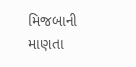મિજબાની માણતા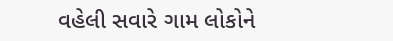વહેલી સવારે ગામ લોકોને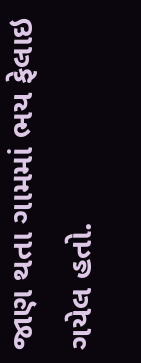જાણ થતા ગામમાં ભય ફેલાઇ ગયેલ હતો.